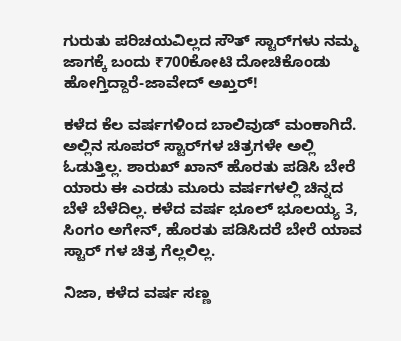ಗುರುತು ಪರಿಚಯವಿಲ್ಲದ ಸೌತ್ ಸ್ಟಾರ್‌ಗಳು ನಮ್ಮ ಜಾಗಕ್ಕೆ ಬಂದು ₹700ಕೋಟಿ ದೋಚಿಕೊಂಡು ಹೋಗ್ತಿದ್ದಾರೆ-ಜಾವೇದ್ ಅಖ್ತರ್!

ಕಳೆದ ಕೆಲ ವರ್ಷಗಳಿಂದ ಬಾಲಿವುಡ್ ಮಂಕಾಗಿದೆ. ಅಲ್ಲಿನ ಸೂಪರ್ ಸ್ಟಾರ್‌ಗಳ ಚಿತ್ರಗಳೇ ಅಲ್ಲಿ ಓಡುತ್ತಿಲ್ಲ. ಶಾರುಖ್ ಖಾನ್ ಹೊರತು ಪಡಿಸಿ ಬೇರೆ ಯಾರು ಈ ಎರಡು ಮೂರು ವರ್ಷಗಳಲ್ಲಿ ಚಿನ್ನದ ಬೆಳೆ ಬೆಳೆದಿಲ್ಲ. ಕಳೆದ ವರ್ಷ ಭೂಲ್ ಭೂಲಯ್ಯ 3, ಸಿಂಗಂ ಅಗೇನ್, ಹೊರತು ಪಡಿಸಿದರೆ ಬೇರೆ ಯಾವ ಸ್ಟಾರ್‌ ಗಳ ಚಿತ್ರ ಗೆಲ್ಲಲಿಲ್ಲ.

ನಿಜಾ, ಕಳೆದ ವರ್ಷ ಸಣ್ಣ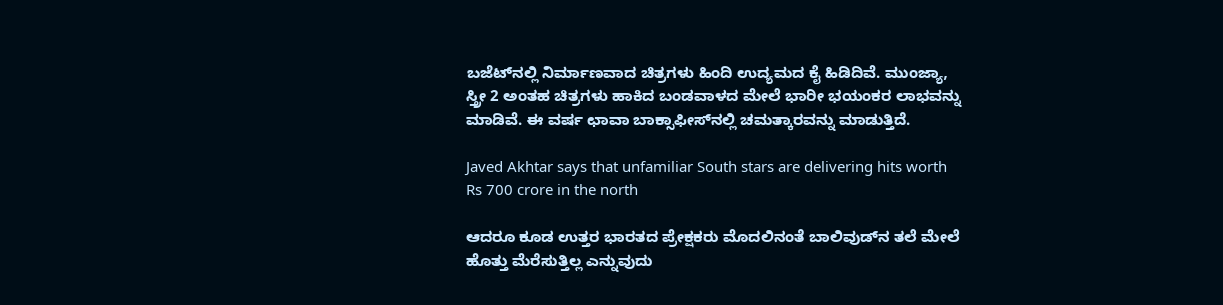ಬಜೆಟ್‌ನಲ್ಲಿ ನಿರ್ಮಾಣವಾದ ಚಿತ್ರಗಳು ಹಿಂದಿ ಉದ್ಯಮದ ಕೈ ಹಿಡಿದಿವೆ. ಮುಂಜ್ಯಾ, ಸ್ತ್ರೀ 2 ಅಂತಹ ಚಿತ್ರಗಳು ಹಾಕಿದ ಬಂಡವಾಳದ ಮೇಲೆ ಭಾರೀ ಭಯಂಕರ ಲಾಭವನ್ನು
ಮಾಡಿವೆ. ಈ ವರ್ಷ ಛಾವಾ ಬಾಕ್ಸಾಫೀಸ್‌ನಲ್ಲಿ ಚಮತ್ಕಾರವನ್ನು ಮಾಡುತ್ತಿದೆ.

Javed Akhtar says that unfamiliar South stars are delivering hits worth Rs 700 crore in the north

ಆದರೂ ಕೂಡ ಉತ್ತರ ಭಾರತದ ಪ್ರೇಕ್ಷಕರು ಮೊದಲಿನಂತೆ ಬಾಲಿವುಡ್‌ನ ತಲೆ ಮೇಲೆ ಹೊತ್ತು ಮೆರೆಸುತ್ತಿಲ್ಲ ಎನ್ನುವುದು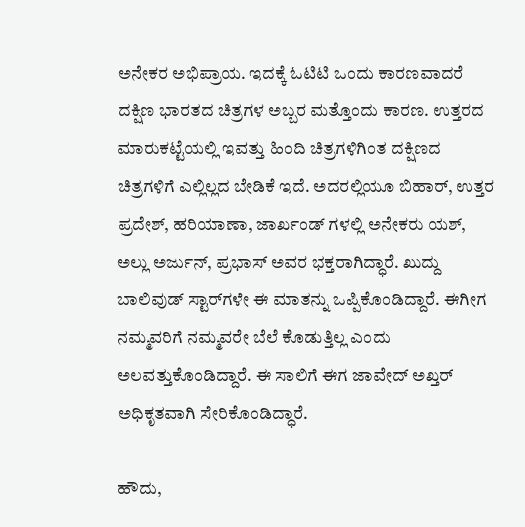ಅನೇಕರ ಅಭಿಪ್ರಾಯ. ಇದಕ್ಕೆ ಓಟಿಟಿ ಒಂದು ಕಾರಣವಾದರೆ ದಕ್ಷಿಣ ಭಾರತದ ಚಿತ್ರಗಳ ಅಬ್ಬರ ಮತ್ತೊಂದು ಕಾರಣ. ಉತ್ತರದ ಮಾರುಕಟ್ಟೆಯಲ್ಲಿ ಇವತ್ತು ಹಿಂದಿ ಚಿತ್ರಗಳಿಗಿಂತ ದಕ್ಷಿಣದ ಚಿತ್ರಗಳಿಗೆ ಎಲ್ಲಿಲ್ಲದ ಬೇಡಿಕೆ ಇದೆ. ಅದರಲ್ಲಿಯೂ ಬಿಹಾರ್, ಉತ್ತರ ಪ್ರದೇಶ್, ಹರಿಯಾಣಾ, ಜಾರ್ಖಂಡ್ ಗಳಲ್ಲಿ ಅನೇಕರು ಯಶ್, ಅಲ್ಲು ಅರ್ಜುನ್, ಪ್ರಭಾಸ್ ಅವರ ಭಕ್ತರಾಗಿದ್ಧಾರೆ. ಖುದ್ದು ಬಾಲಿವುಡ್‌ ಸ್ಟಾರ್‌ಗಳೇ ಈ ಮಾತನ್ನು ಒಪ್ಪಿಕೊಂಡಿದ್ದಾರೆ. ಈಗೀಗ ನಮ್ಮವರಿಗೆ ನಮ್ಮವರೇ ಬೆಲೆ ಕೊಡುತ್ತಿಲ್ಲ ಎಂದು ಅಲವತ್ತುಕೊಂಡಿದ್ದಾರೆ. ಈ ಸಾಲಿಗೆ ಈಗ ಜಾವೇದ್ ಅಖ್ತರ್ ಅಧಿಕೃತವಾಗಿ ಸೇರಿಕೊಂಡಿದ್ಧಾರೆ.

ಹೌದು,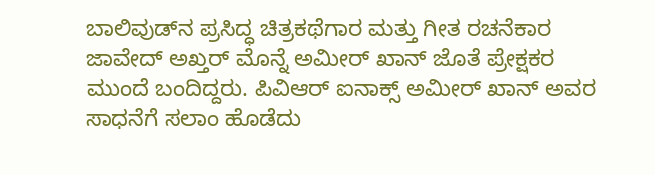ಬಾಲಿವುಡ್‌ನ ಪ್ರಸಿದ್ಧ ಚಿತ್ರಕಥೆಗಾರ ಮತ್ತು ಗೀತ ರಚನೆಕಾರ ಜಾವೇದ್ ಅಖ್ತರ್ ಮೊನ್ನೆ ಅಮೀರ್ ಖಾನ್ ಜೊತೆ ಪ್ರೇಕ್ಷಕರ ಮುಂದೆ ಬಂದಿದ್ದರು. ಪಿವಿಆರ್ ಐನಾಕ್ಸ್ ಅಮೀರ್ ಖಾನ್ ಅವರ ಸಾಧನೆಗೆ ಸಲಾಂ ಹೊಡೆದು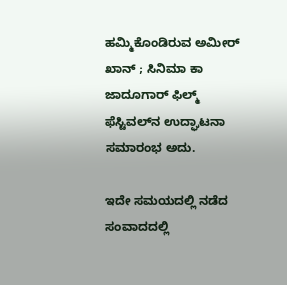ಹಮ್ಮಿಕೊಂಡಿರುವ ಅಮೀರ್ ಖಾನ್ ; ಸಿನಿಮಾ ಕಾ ಜಾದೂಗಾರ್ ಫಿಲ್ಮ್ ಫೆಸ್ಟಿವಲ್‌ನ ಉದ್ಘಾಟನಾ ಸಮಾರಂಭ ಅದು.

ಇದೇ ಸಮಯದಲ್ಲಿ ನಡೆದ ಸಂವಾದದಲ್ಲಿ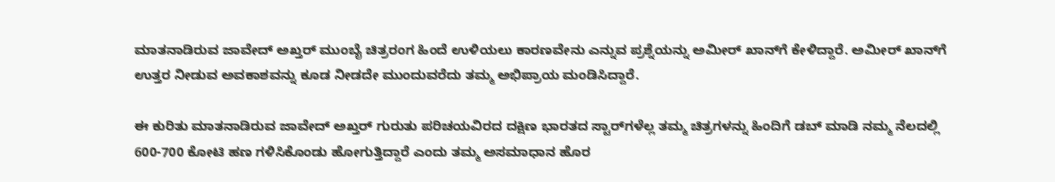ಮಾತನಾಡಿರುವ ಜಾವೇದ್ ಅಖ್ತರ್ ಮುಂಬೈ ಚಿತ್ರರಂಗ ಹಿಂದೆ ಉಳಿಯಲು ಕಾರಣವೇನು ಎನ್ನುವ ಪ್ರಶ್ನೆಯನ್ನು ಅಮೀರ್ ಖಾನ್‌ಗೆ ಕೇಳಿದ್ದಾರೆ. ಅಮೀರ್‌ ಖಾನ್‌ಗೆ ಉತ್ತರ ನೀಡುವ ಅವಕಾಶವನ್ನು ಕೂಡ ನೀಡದೇ ಮುಂದುವರೆದು ತಮ್ಮ ಅಭಿಪ್ರಾಯ ಮಂಡಿಸಿದ್ದಾರೆ.

ಈ ಕುರಿತು ಮಾತನಾಡಿರುವ ಜಾವೇದ್ ಅಖ್ತರ್ ಗುರುತು ಪರಿಚಯವಿರದ ದಕ್ಷಿಣ ಭಾರತದ ಸ್ಟಾರ್‌ಗಳೆಲ್ಲ ತಮ್ಮ ಚಿತ್ರಗಳನ್ನು ಹಿಂದಿಗೆ ಡಬ್ ಮಾಡಿ ನಮ್ಮ ನೆಲದಲ್ಲಿ 600-700 ಕೋಟಿ ಹಣ ಗಳಿಸಿಕೊಂಡು ಹೋಗುತ್ತಿದ್ದಾರೆ ಎಂದು ತಮ್ಮ ಅಸಮಾಧಾನ ಹೊರ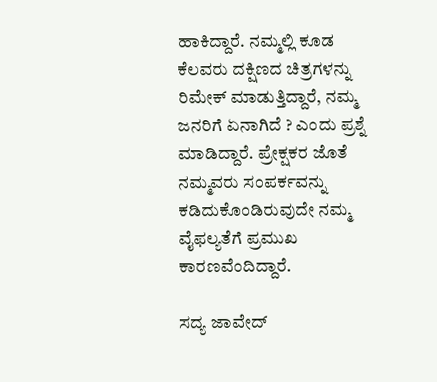ಹಾಕಿದ್ದಾರೆ. ನಮ್ಮಲ್ಲಿ ಕೂಡ ಕೆಲವರು ದಕ್ಷಿಣದ ಚಿತ್ರಗಳನ್ನು ರಿಮೇಕ್ ಮಾಡುತ್ತಿದ್ದಾರೆ, ನಮ್ಮ ಜನರಿಗೆ ಏನಾಗಿದೆ ? ಎಂದು ಪ್ರಶ್ನೆ ಮಾಡಿದ್ದಾರೆ. ಪ್ರೇಕ್ಷಕರ ಜೊತೆ ನಮ್ಮವರು ಸಂಪರ್ಕವನ್ನು ಕಡಿದುಕೊಂಡಿರುವುದೇ ನಮ್ಮ ವೈಫಲ್ಯತೆಗೆ ಪ್ರಮುಖ ಕಾರಣವೆಂದಿದ್ದಾರೆ.

ಸದ್ಯ ಜಾವೇದ್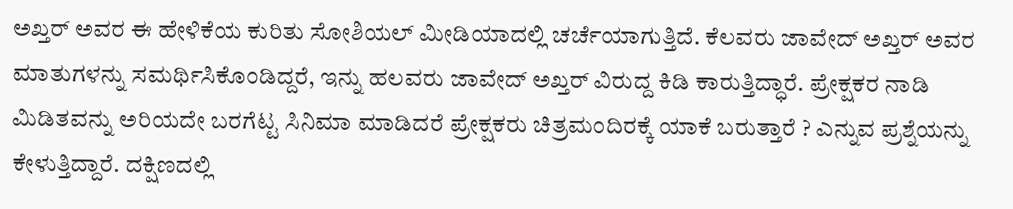ಅಖ್ತರ್ ಅವರ ಈ ಹೇಳಿಕೆಯ ಕುರಿತು ಸೋಶಿಯಲ್ ಮೀಡಿಯಾದಲ್ಲಿ ಚರ್ಚೆಯಾಗುತ್ತಿದೆ. ಕೆಲವರು ಜಾವೇದ್ ಅಖ್ತರ್ ಅವರ ಮಾತುಗಳನ್ನು ಸಮರ್ಥಿಸಿಕೊಂಡಿದ್ದರೆ, ಇನ್ನು ಹಲವರು ಜಾವೇದ್ ಅಖ್ತರ್ ವಿರುದ್ದ ಕಿಡಿ ಕಾರುತ್ತಿದ್ಧಾರೆ. ಪ್ರೇಕ್ಷಕರ ನಾಡಿ ಮಿಡಿತವನ್ನು ಅರಿಯದೇ ಬರಗೆಟ್ಟ ಸಿನಿಮಾ ಮಾಡಿದರೆ ಪ್ರೇಕ್ಷಕರು ಚಿತ್ರಮಂದಿರಕ್ಕೆ ಯಾಕೆ ಬರುತ್ತಾರೆ ? ಎನ್ನುವ ಪ್ರಶ್ನೆಯನ್ನು ಕೇಳುತ್ತಿದ್ದಾರೆ. ದಕ್ಷಿಣದಲ್ಲಿ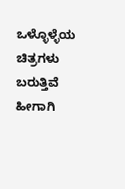ಒಳ್ಳೊಳ್ಳೆಯ ಚಿತ್ರಗಳು ಬರುತ್ತಿವೆ ಹೀಗಾಗಿ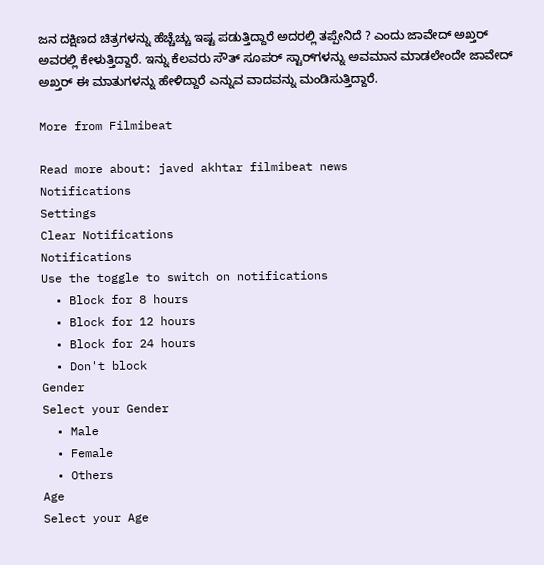ಜನ ದಕ್ಷಿಣದ ಚಿತ್ರಗಳನ್ನು ಹೆಚ್ಚೆಚ್ಚು ಇಷ್ಟ ಪಡುತ್ತಿದ್ದಾರೆ ಅದರಲ್ಲಿ ತಪ್ಪೇನಿದೆ ? ಎಂದು ಜಾವೇದ್ ಅಖ್ತರ್ ಅವರಲ್ಲಿ ಕೇಳುತ್ತಿದ್ದಾರೆ. ಇನ್ನು ಕೆಲವರು ಸೌತ್ ಸೂಪರ್ ಸ್ಟಾರ್‌ಗಳನ್ನು ಅವಮಾನ ಮಾಡಲೇಂದೇ ಜಾವೇದ್ ಅಖ್ತರ್ ಈ ಮಾತುಗಳನ್ನು ಹೇಳಿದ್ದಾರೆ ಎನ್ನುವ ವಾದವನ್ನು ಮಂಡಿಸುತ್ತಿದ್ದಾರೆ.

More from Filmibeat

Read more about: javed akhtar filmibeat news
Notifications
Settings
Clear Notifications
Notifications
Use the toggle to switch on notifications
  • Block for 8 hours
  • Block for 12 hours
  • Block for 24 hours
  • Don't block
Gender
Select your Gender
  • Male
  • Female
  • Others
Age
Select your Age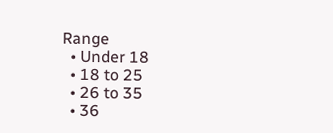Range
  • Under 18
  • 18 to 25
  • 26 to 35
  • 36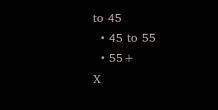to 45
  • 45 to 55
  • 55+
X